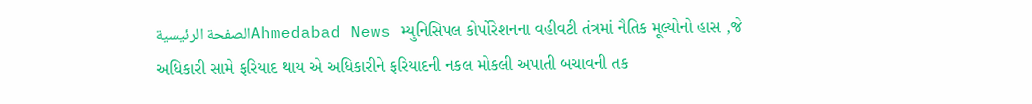الصفحة الرئيسيةAhmedabad News મ્યુનિસિપલ કોર્પોરેશનના વહીવટી તંત્રમાં નૈતિક મૂલ્યોનો હાસ ,જે અધિકારી સામે ફરિયાદ થાય એ અધિકારીને ફરિયાદની નકલ મોકલી અપાતી બચાવની તક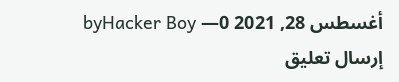byHacker Boy —أغسطس 28, 2021 0
إرسال تعليق